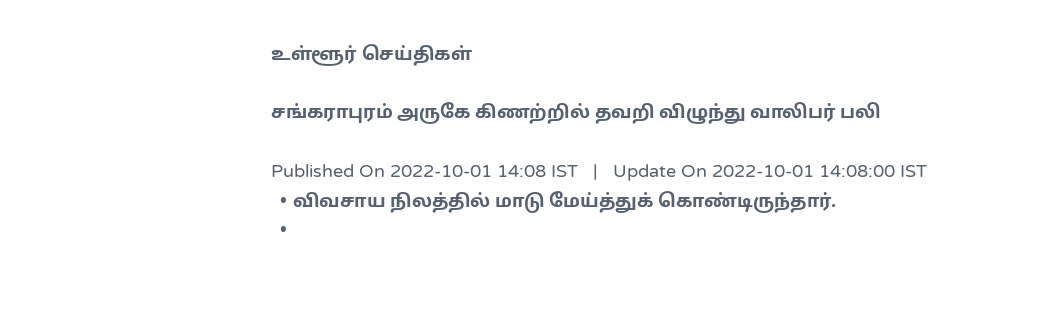உள்ளூர் செய்திகள்

சங்கராபுரம் அருகே கிணற்றில் தவறி விழுந்து வாலிபர் பலி

Published On 2022-10-01 14:08 IST   |   Update On 2022-10-01 14:08:00 IST
  • விவசாய நிலத்தில் மாடு மேய்த்துக் கொண்டிருந்தார்.
  •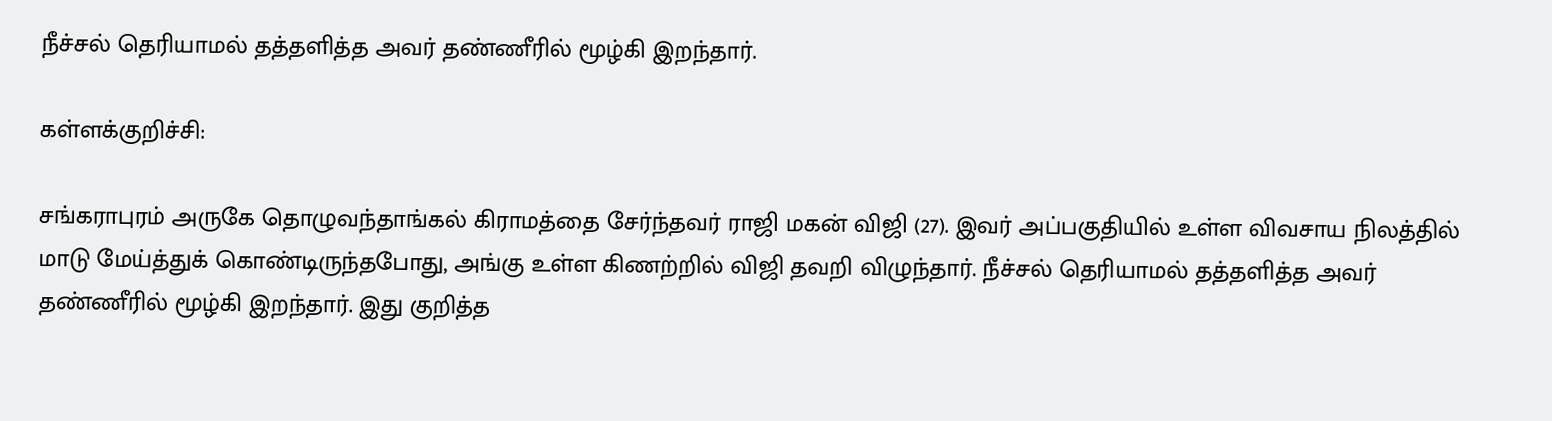நீச்சல் தெரியாமல் தத்தளித்த அவர் தண்ணீரில் மூழ்கி இறந்தார்.

கள்ளக்குறிச்சி:

சங்கராபுரம் அருகே தொழுவந்தாங்கல் கிராமத்தை சேர்ந்தவர் ராஜி மகன் விஜி (27). இவர் அப்பகுதியில் உள்ள விவசாய நிலத்தில் மாடு மேய்த்துக் கொண்டிருந்தபோது, அங்கு உள்ள கிணற்றில் விஜி தவறி விழுந்தார். நீச்சல் தெரியாமல் தத்தளித்த அவர் தண்ணீரில் மூழ்கி இறந்தார். இது குறித்த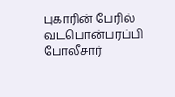புகாரின் பேரில் வடபொன்பரப்பி போலீசார்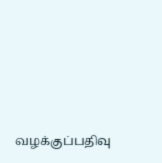வழக்குப்பதிவு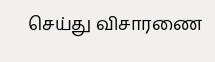செய்து விசாரணை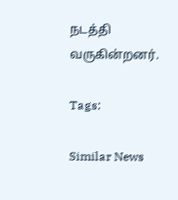நடத்தி வருகின்றனர்.

Tags:

Similar News